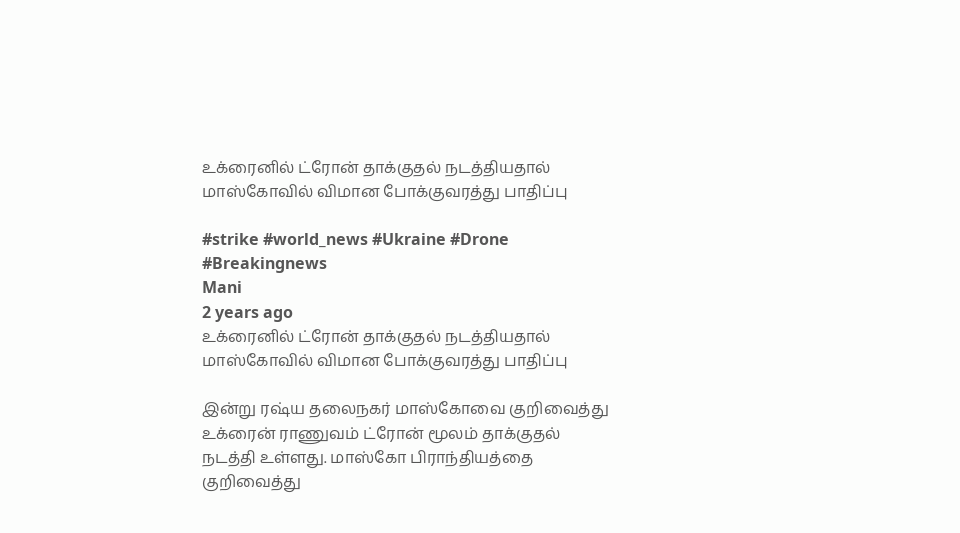உக்ரைனில் ட்ரோன் தாக்குதல் நடத்தியதால் மாஸ்கோவில் விமான போக்குவரத்து பாதிப்பு

#strike #world_news #Ukraine #Drone #Breakingnews
Mani
2 years ago
உக்ரைனில் ட்ரோன் தாக்குதல் நடத்தியதால் மாஸ்கோவில் விமான போக்குவரத்து பாதிப்பு

இன்று ரஷ்ய தலைநகர் மாஸ்கோவை குறிவைத்து உக்ரைன் ராணுவம் ட்ரோன் மூலம் தாக்குதல் நடத்தி உள்ளது. மாஸ்கோ பிராந்தியத்தை குறிவைத்து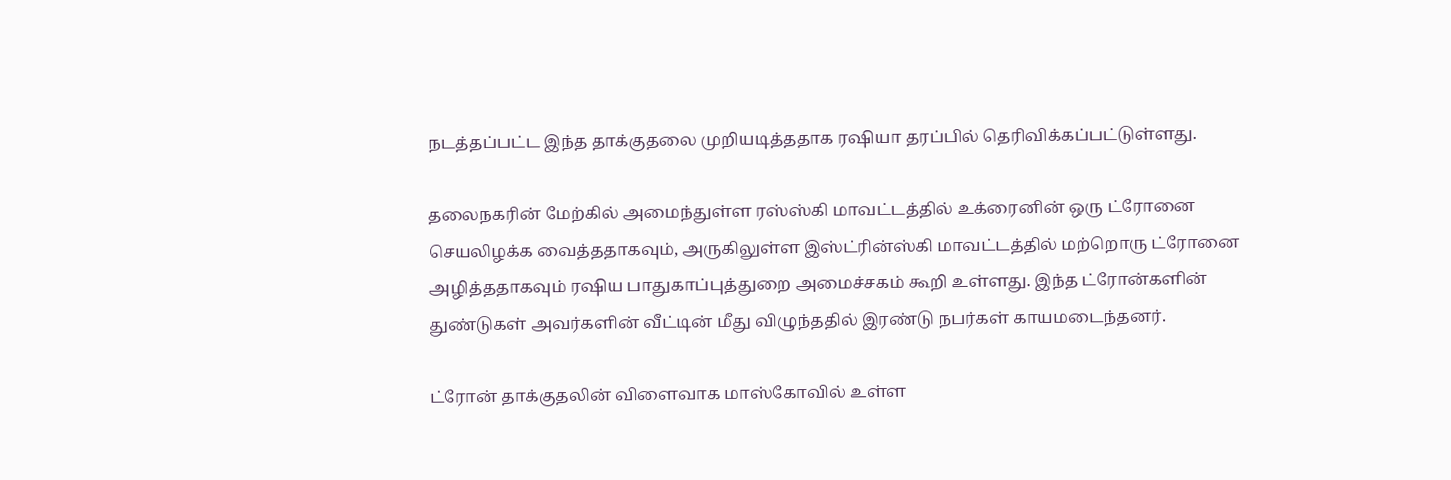நடத்தப்பட்ட இந்த தாக்குதலை முறியடித்ததாக ரஷியா தரப்பில் தெரிவிக்கப்பட்டுள்ளது.

தலைநகரின் மேற்கில் அமைந்துள்ள ரஸ்ஸ்கி மாவட்டத்தில் உக்ரைனின் ஒரு ட்ரோனை செயலிழக்க வைத்ததாகவும், அருகிலுள்ள இஸ்ட்ரின்ஸ்கி மாவட்டத்தில் மற்றொரு ட்ரோனை அழித்ததாகவும் ரஷிய பாதுகாப்புத்துறை அமைச்சகம் கூறி உள்ளது. இந்த ட்ரோன்களின் துண்டுகள் அவர்களின் வீட்டின் மீது விழுந்ததில் இரண்டு நபர்கள் காயமடைந்தனர்.

ட்ரோன் தாக்குதலின் விளைவாக மாஸ்கோவில் உள்ள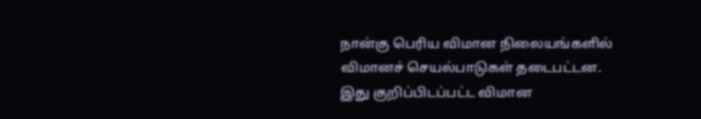நான்கு பெரிய விமான நிலையங்களில் விமானச் செயல்பாடுகள் தடைபட்டன. இது குறிப்பிடப்பட்ட விமான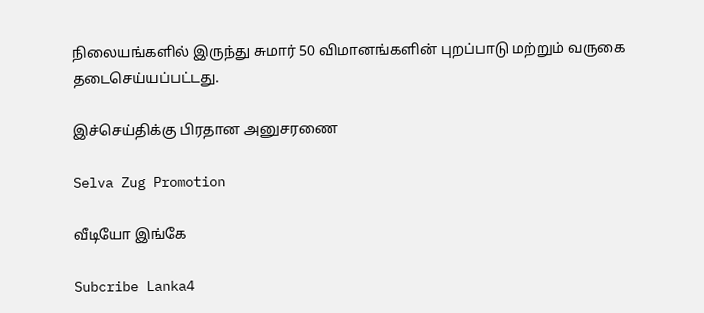நிலையங்களில் இருந்து சுமார் 50 விமானங்களின் புறப்பாடு மற்றும் வருகை தடைசெய்யப்பட்டது.

இச்செய்திக்கு பிரதான அனுசரணை

Selva Zug Promotion

வீடியோ இங்கே

Subcribe Lanka4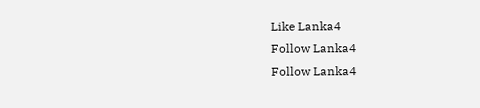Like Lanka4
Follow Lanka4
Follow Lanka4